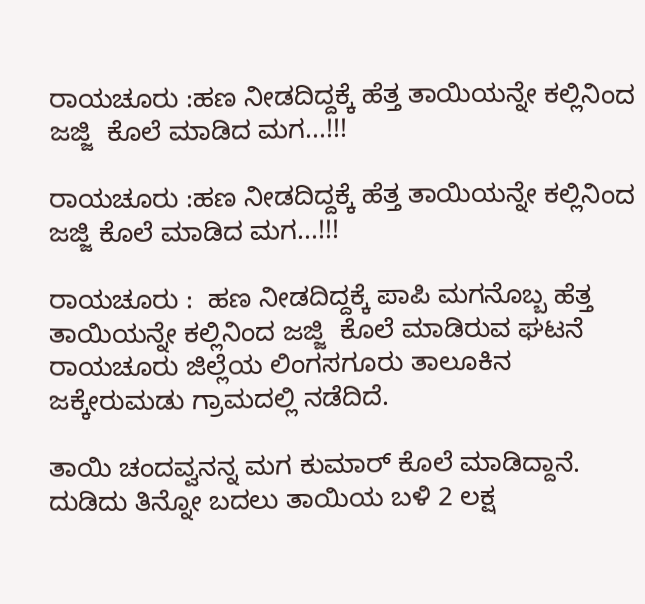ರಾಯಚೂರು :ಹಣ ನೀಡದಿದ್ದಕ್ಕೆ ಹೆತ್ತ ತಾಯಿಯನ್ನೇ ಕಲ್ಲಿನಿಂದ ಜಜ್ಜಿ  ಕೊಲೆ ಮಾಡಿದ ಮಗ...!!!

ರಾಯಚೂರು :ಹಣ ನೀಡದಿದ್ದಕ್ಕೆ ಹೆತ್ತ ತಾಯಿಯನ್ನೇ ಕಲ್ಲಿನಿಂದ ಜಜ್ಜಿ ಕೊಲೆ ಮಾಡಿದ ಮಗ...!!!

ರಾಯಚೂರು :  ಹಣ ನೀಡದಿದ್ದಕ್ಕೆ ಪಾಪಿ ಮಗನೊಬ್ಬ ಹೆತ್ತ ತಾಯಿಯನ್ನೇ ಕಲ್ಲಿನಿಂದ ಜಜ್ಜಿ  ಕೊಲೆ ಮಾಡಿರುವ ಘಟನೆ ರಾಯಚೂರು ಜಿಲ್ಲೆಯ ಲಿಂಗಸಗೂರು ತಾಲೂಕಿನ ಜಕ್ಕೇರುಮಡು ಗ್ರಾಮದಲ್ಲಿ ನಡೆದಿದೆ.

ತಾಯಿ ಚಂದವ್ವನನ್ನ ಮಗ ಕುಮಾರ್ ಕೊಲೆ ಮಾಡಿದ್ದಾನೆ. ದುಡಿದು ತಿನ್ನೋ ಬದಲು ತಾಯಿಯ ಬಳಿ 2 ಲಕ್ಷ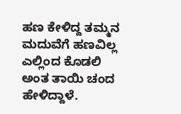ಹಣ ಕೇಳಿದ್ದ ತಮ್ಮನ ಮದುವೆಗೆ ಹಣವಿಲ್ಲ ಎಲ್ಲಿಂದ ಕೊಡಲಿ ಅಂತ ತಾಯಿ ಚಂದ ಹೇಳಿದ್ದಾಳೆ.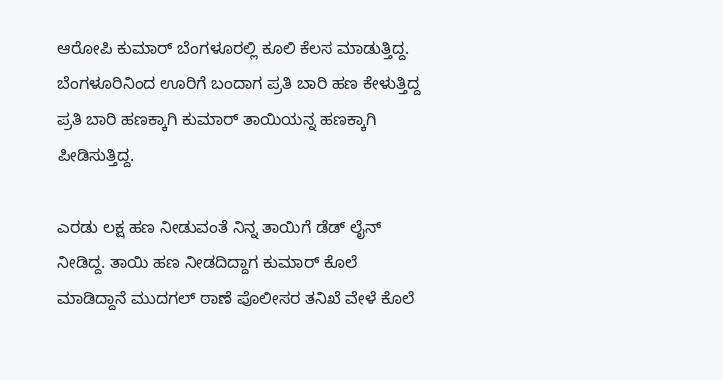ಆರೋಪಿ ಕುಮಾರ್ ಬೆಂಗಳೂರಲ್ಲಿ ಕೂಲಿ ಕೆಲಸ ಮಾಡುತ್ತಿದ್ದ. ಬೆಂಗಳೂರಿನಿಂದ ಊರಿಗೆ ಬಂದಾಗ ಪ್ರತಿ ಬಾರಿ ಹಣ ಕೇಳುತ್ತಿದ್ದ ಪ್ರತಿ ಬಾರಿ ಹಣಕ್ಕಾಗಿ ಕುಮಾರ್ ತಾಯಿಯನ್ನ ಹಣಕ್ಕಾಗಿ ಪೀಡಿಸುತ್ತಿದ್ದ.

ಎರಡು ಲಕ್ಷ ಹಣ ನೀಡುವಂತೆ ನಿನ್ನ ತಾಯಿಗೆ ಡೆಡ್ ಲೈನ್ ನೀಡಿದ್ದ. ತಾಯಿ ಹಣ ನೀಡದಿದ್ದಾಗ ಕುಮಾರ್ ಕೊಲೆ ಮಾಡಿದ್ದಾನೆ ಮುದಗಲ್ ಠಾಣೆ ಪೊಲೀಸರ ತನಿಖೆ ವೇಳೆ ಕೊಲೆ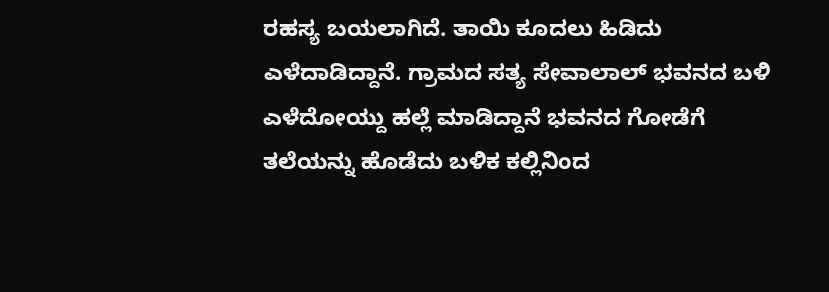ರಹಸ್ಯ ಬಯಲಾಗಿದೆ. ತಾಯಿ ಕೂದಲು ಹಿಡಿದು ಎಳೆದಾಡಿದ್ದಾನೆ. ಗ್ರಾಮದ ಸತ್ಯ ಸೇವಾಲಾಲ್ ಭವನದ ಬಳಿ ಎಳೆದೋಯ್ದು ಹಲ್ಲೆ ಮಾಡಿದ್ದಾನೆ ಭವನದ ಗೋಡೆಗೆ ತಲೆಯನ್ನು ಹೊಡೆದು ಬಳಿಕ ಕಲ್ಲಿನಿಂದ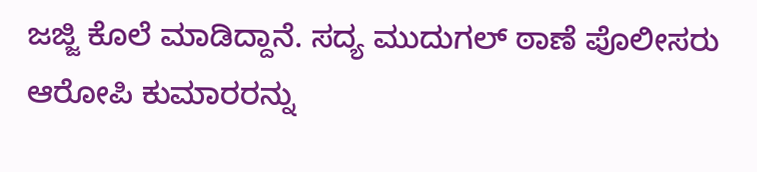ಜಜ್ಜಿ ಕೊಲೆ ಮಾಡಿದ್ದಾನೆ. ಸದ್ಯ ಮುದುಗಲ್ ಠಾಣೆ ಪೊಲೀಸರು ಆರೋಪಿ ಕುಮಾರರನ್ನು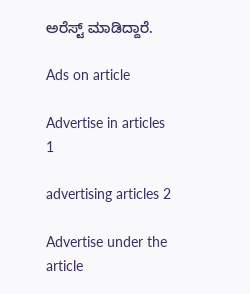ಅರೆಸ್ಟ್ ಮಾಡಿದ್ದಾರೆ.

Ads on article

Advertise in articles 1

advertising articles 2

Advertise under the article